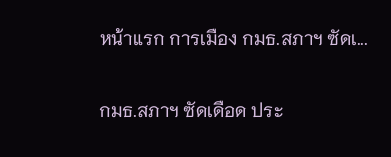หน้าแรก การเมือง กมธ.สภาฯ ซัดเ...

กมธ.สภาฯ ซัดเดือด ประ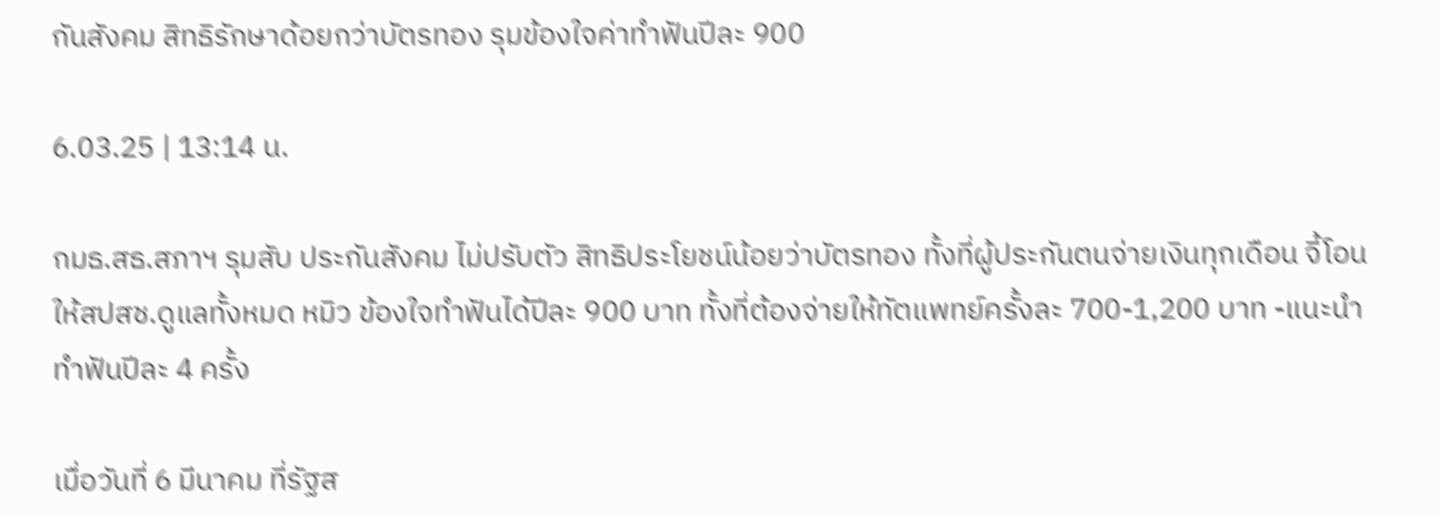กันสังคม สิทธิรักษาด้อยกว่าบัตรทอง รุมข้องใจค่าทำฟันปีละ 900

6.03.25 | 13:14 น.

กมธ.สธ.สภาฯ รุมสับ ประกันสังคม ไม่ปรับตัว สิทธิประโยชน์น้อยว่าบัตรทอง ทั้งที่ผู้ประกันตนจ่ายเงินทุกเดือน จี้โอนให้สปสช.ดูแลทั้งหมด หมิว ข้องใจทำฟันได้ปีละ 900 บาท ทั้งที่ต้องจ่ายให้ทัตแพทย์ครั้งละ 700-1,200 บาท -แนะนำทำฟันปีละ 4 ครั้ง

เมื่อวันที่ 6 มีนาคม ที่รัฐส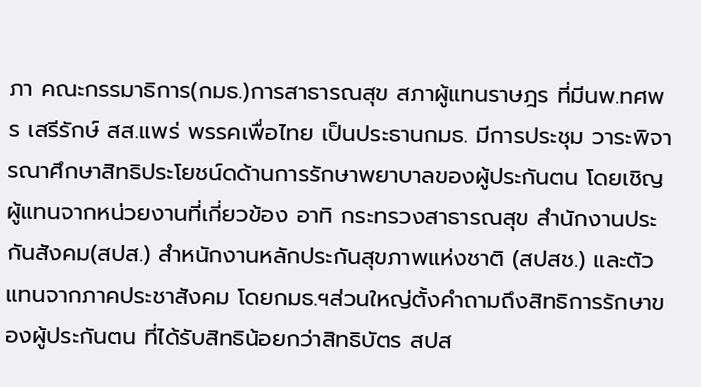ภา คณะกรรมาธิการ(กมธ.)การสาธารณสุข สภาผู้แทนราษฎร ที่มีนพ.ทศพร เสรีรักษ์ สส.แพร่ พรรคเพื่อไทย เป็นประธานกมธ. มีการประชุม วาระพิจารณาศึกษาสิทธิประโยชน์ดด้านการรักษาพยาบาลของผู้ประกันตน โดยเชิญผู้แทนจากหน่วยงานที่เกี่ยวข้อง อาทิ กระทรวงสาธารณสุข สำนักงานประกันสังคม(สปส.) สำหนักงานหลักประกันสุขภาพแห่งชาติ (สปสช.) และตัวแทนจากภาคประชาสังคม โดยกมธ.ฯส่วนใหญ่ตั้งคำถามถึงสิทธิการรักษาของผู้ประกันตน ที่ได้รับสิทธิน้อยกว่าสิทธิบัตร สปส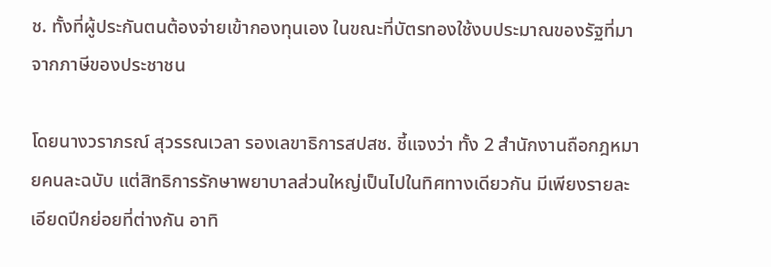ช. ทั้งที่ผู้ประกันตนต้องจ่ายเข้ากองทุนเอง ในขณะที่บัตรทองใช้งบประมาณของรัฐที่มาจากภาษีของประชาชน

โดยนางวราภรณ์ สุวรรณเวลา รองเลขาธิการสปสช. ชี้แจงว่า ทั้ง 2 สำนักงานถือกฎหมายคนละฉบับ แต่สิทธิการรักษาพยาบาลส่วนใหญ่เป็นไปในทิศทางเดียวกัน มีเพียงรายละเอียดปีกย่อยที่ต่างกัน อาทิ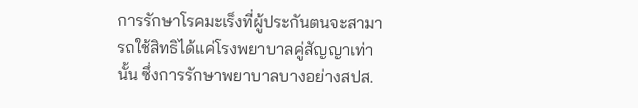การรักษาโรคมะเร็งที่ผู้ประกันตนจะสามารถใช้สิทธิได้แค่โรงพยาบาลคู่สัญญาเท่านั้น ซึ่งการรักษาพยาบาลบางอย่างสปส.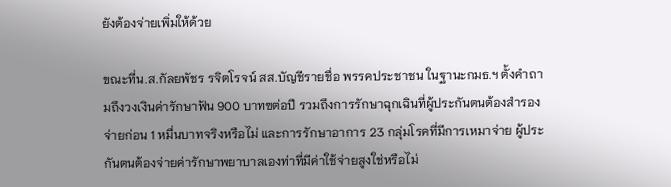ยังต้องจ่ายเพิ่มให้ด้วย

ขณะที่น.ส.กัลยพัชร รจิตโรจน์ สส.บัญชีรายชื่อ พรรคประชาชน ในฐานะกมธ.ฯ ตั้งคำถามถึงวงเงินค่ารักษาฟัน 900 บาทฃต่อปี รวมถึงการรักษาฉุกเฉินที่ผู้ประกันตนต้องสำรองจ่ายก่อน 1 หมื่นบาทจริงหรือไม่ และการรักษาอาการ 23 กลุ่มโรคที่มีการเหมาจ่าย ผู้ประกันตนต้องจ่ายค่ารักษาพยาบาลเองท่าที่มีค่าใช้จ่ายสูงใช่หรือไม่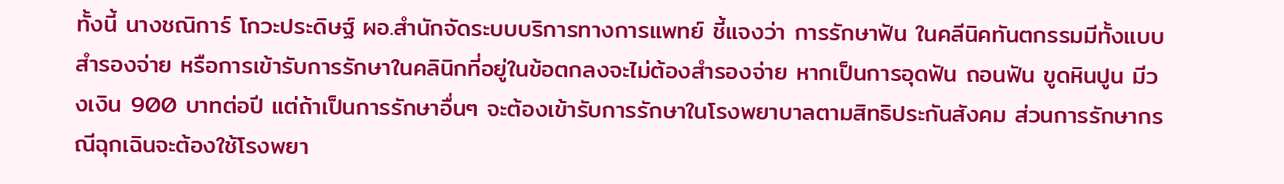ทั้งนี้ นางชณิการ์ โกวะประดิษฐ์ ผอ.สำนักจัดระบบบริการทางการแพทย์ ชี้แจงว่า การรักษาฟัน ในคลีนิคทันตกรรมมีทั้งแบบสำรองจ่าย หรือการเข้ารับการรักษาในคลินิกที่อยู่ในข้อตกลงจะไม่ต้องสำรองจ่าย หากเป็นการอุดฟัน ถอนฟัน ขูดหินปูน มีวงเงิน 900 บาทต่อปี แต่ถ้าเป็นการรักษาอื่นๆ จะต้องเข้ารับการรักษาในโรงพยาบาลตามสิทธิประกันสังคม ส่วนการรักษากรณีฉุกเฉินจะต้องใช้โรงพยา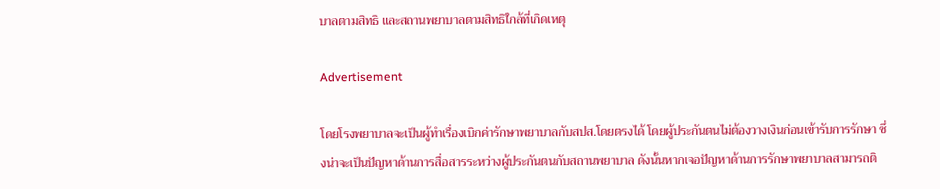บาลตามสิทธิ และสถานพยาบาลตามสิทธิใกล้ที่เกิดเหตุ

Advertisement

โดยโรงพยาบาลจะเป็นผู้ทำเรื่องเบิกค่ารักษาพยาบาลกับสปส.โดยตรงได้ โดยผู้ประกันตนไม่ต้องวางเงินก่อนเข้ารับการรักษา ซึ่งน่าจะเป็นปัญหาด้านการสื่อสารระหว่างผู้ประกันตนกับสถานพยาบาล ดังนั้นหากเจอปัญหาด้านการรักษาพยาบาลสามารถติ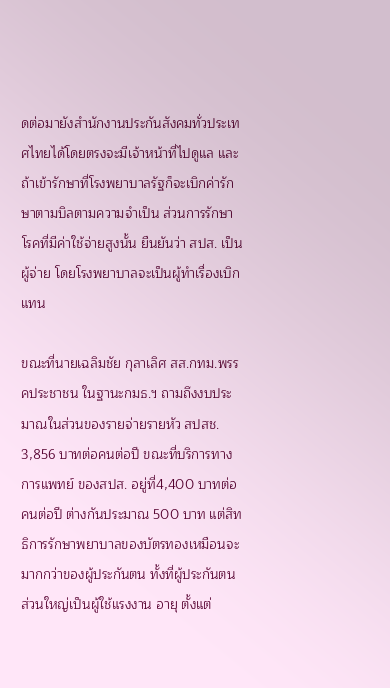ดต่อมายังสำนักงานประกันสังคมทั่วประเทศไทยได้โดยตรงจะมีเจ้าหน้าที่ไปดูแล และถ้าเข้ารักษาที่โรงพยาบาลรัฐก็จะเบิกค่ารักษาตามบิลตามความจำเป็น ส่วนการรักษาโรคที่มีค่าใช้จ่ายสูงนั้น ยืนยันว่า สปส. เป็นผู้จ่าย โดยโรงพยาบาลจะเป็นผู้ทำเรื่องเบิกแทน

ขณะที่นายเฉลิมชัย กุลาเลิศ สส.กทม.พรรคประชาชน ในฐานะกมธ.ฯ ถามถึงงบประมาณในส่วนของรายจ่ายรายหัว สปสช. 3,856 บาทต่อคนต่อปี ขณะที่บริการทางการแพทย์ ของสปส. อยู่ที่4,400 บาทต่อคนต่อปี ต่างกันประมาณ 500 บาท แต่สิทธิการรักษาพยาบาลของบัตรทองเหมือนจะมากกว่าของผู้ประกันตน ทั้งที่ผู้ประกันตนส่วนใหญ่เป็นผู้ใช้แรงงาน อายุ ตั้งแต่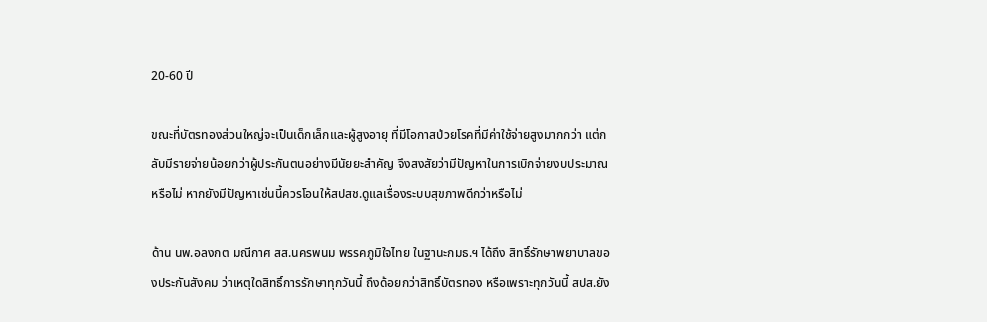20-60 ปี

ขณะที่บัตรทองส่วนใหญ่จะเป็นเด็กเล็กและผู้สูงอายุ ที่มีโอกาสป่วยโรคที่มีค่าใช้จ่ายสูงมากกว่า แต่กลับมีรายจ่ายน้อยกว่าผู้ประกันตนอย่างมีนัยยะสำคัญ จึงสงสัยว่ามีปัญหาในการเบิกจ่ายงบประมาณหรือไม่ หากยังมีปัญหาเช่นนี้ควรโอนให้สปสช.ดูแลเรื่องระบบสุขภาพดีกว่าหรือไม่

ด้าน นพ.อลงกต มณีกาศ สส.นครพนม พรรคภูมิใจไทย ในฐานะกมธ.ฯ ได้ถึง สิทธิ์รักษาพยาบาลของประกันสังคม ว่าเหตุใดสิทธิ์การรักษาทุกวันนี้ ถึงด้อยกว่าสิทธิ์บัตรทอง หรือเพราะทุกวันนี้ สปส.ยัง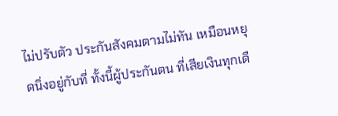ไม่ปรับตัว ประกันสังคมตามไม่ทัน เหมือนหยุดนิ่งอยู่กับที่ ทั้งนี้ผู้ประกันตน ที่เสียเงินทุกเดื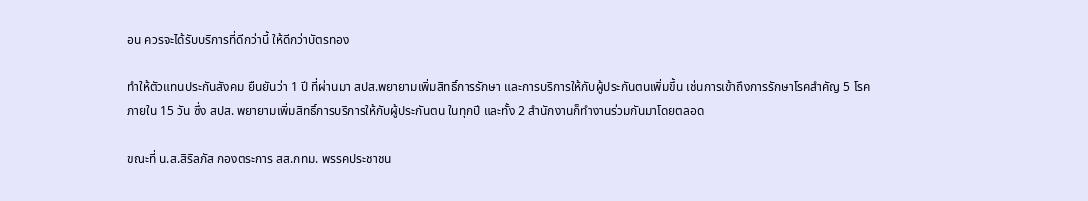อน ควรจะได้รับบริการที่ดีกว่านี้ ให้ดีกว่าบัตรทอง

ทำให้ตัวแทนประกันสังคม ยืนยันว่า 1 ปี ที่ผ่านมา สปส.พยายามเพิ่มสิทธิ์การรักษา และการบริการให้กับผู้ประกันตนเพิ่มขึ้น เช่นการเข้าถึงการรักษาโรคสำคัญ 5 โรค ภายใน 15 วัน ซึ่ง สปส. พยายามเพิ่มสิทธิ์การบริการให้กับผู้ประกันตน ในทุกปี และทั้ง 2 สำนักงานก็ทำงานร่วมกันมาโดยตลอด

ขณะที่ น.ส.สิริลภัส กองตระการ สส.กทม. พรรคประชาชน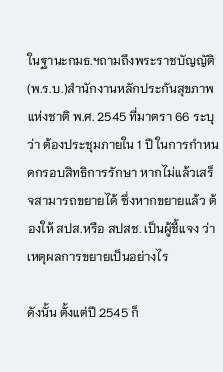ในฐานะกมธ.ฯถามถึงพระราชบัญญัติ(พ.ร.บ.)สำนักงานหลักประกันสุขภาพแห่งชาติ พ.ศ. 2545 ที่มาตรา 66 ระบุว่า ต้องประชุมภายใน 1 ปี ในการกำหนดกรอบสิทธิการรักษา หากไม่แล้วเสร็จสามารถขยายได้ ซึ่งหากขยายแล้ว ต้องให้ สปส.หรือ สปสช. เป็นผู้ชี้แจง ว่าเหตุผลการขยายเป็นอย่างไร

ดังนั้น ตั้งแต่ปี 2545 ก็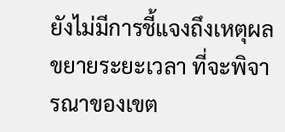ยังไม่มีการชี้แจงถึงเหตุผลขยายระยะเวลา ที่จะพิจารณาของเขต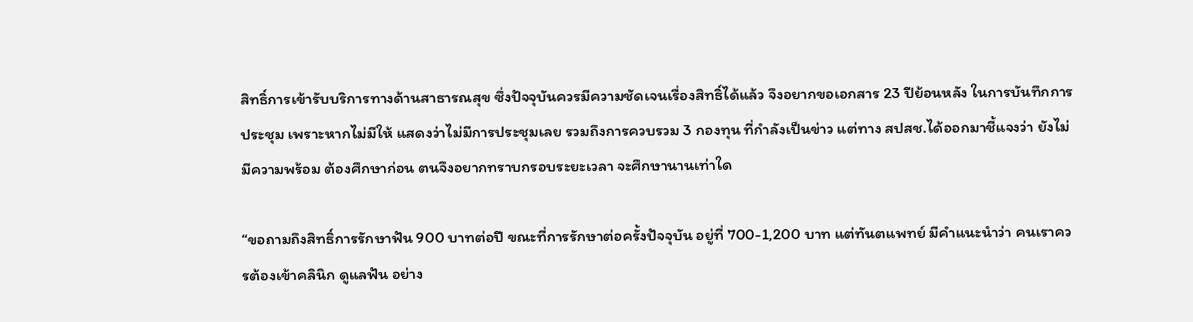สิทธิ์การเข้ารับบริการทางด้านสาธารณสุข ซึ่งปัจจุบันควรมีความชัดเจนเรื่องสิทธิ์ได้แล้ว จึงอยากขอเอกสาร 23 ปีย้อนหลัง ในการบันทึกการประชุม เพราะหากไม่มีให้ แสดงว่าไม่มีการประชุมเลย รวมถึงการควบรวม 3 กองทุน ที่กำลังเป็นข่าว แต่ทาง สปสช.ได้ออกมาชี้แจงว่า ยังไม่มีความพร้อม ต้องศึกษาก่อน ตนจึงอยากทราบกรอบระยะเวลา จะศึกษานานเท่าใด

“ขอถามถึงสิทธิ์การรักษาฟัน 900 บาทต่อปี ขณะที่การรักษาต่อครั้งปัจจุบัน อยู่ที่ 700-1,200 บาท แต่ทันตแพทย์ มีคำแนะนำว่า คนเราควรต้องเข้าคลินิก ดูแลฟัน อย่าง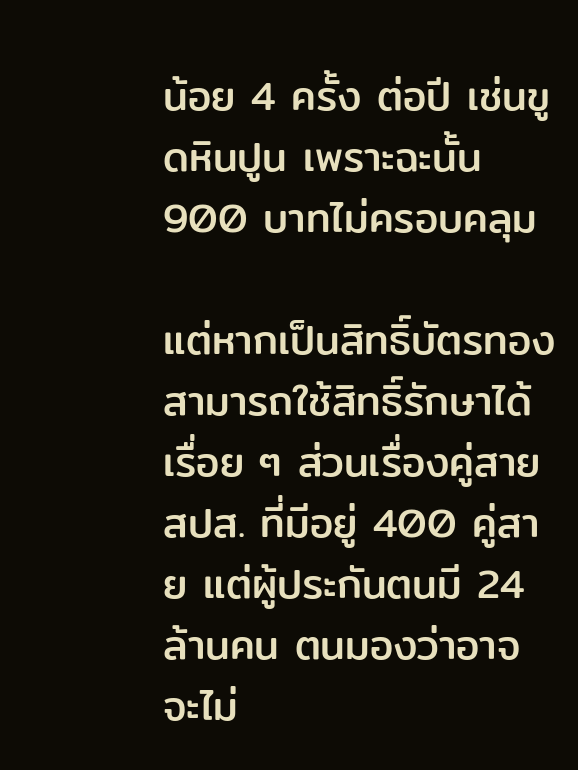น้อย 4 ครั้ง ต่อปี เช่นขูดหินปูน เพราะฉะนั้น 900 บาทไม่ครอบคลุม

แต่หากเป็นสิทธิ์บัตรทอง สามารถใช้สิทธิ์รักษาได้เรื่อย ๆ ส่วนเรื่องคู่สาย สปส. ที่มีอยู่ 400 คู่สาย แต่ผู้ประกันตนมี 24 ล้านคน ตนมองว่าอาจจะไม่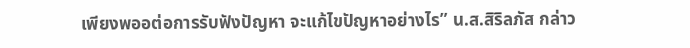เพียงพออต่อการรับฟังปัญหา จะแก้ไขปัญหาอย่างไร” น.ส.สิริลภัส กล่าว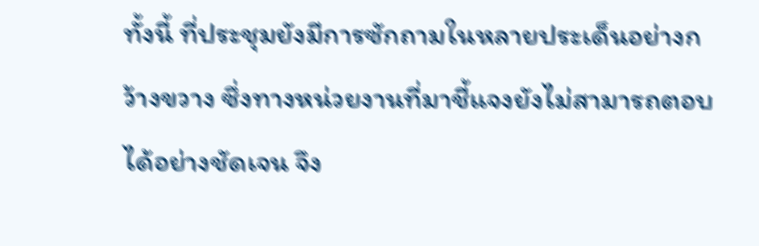ทั้งนี้ ที่ประชุมยังมีการซักถามในหลายประเด็นอย่างกว้างขวาง ซึ่งทางหน่วยงานที่มาชี้แจงยังไม่สามารถตอบได้อย่างชัดเจน จึง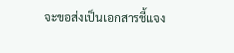จะขอส่งเป็นเอกสารชี้แจง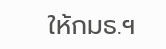ให้กมธ.ฯ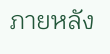ภายหลัง